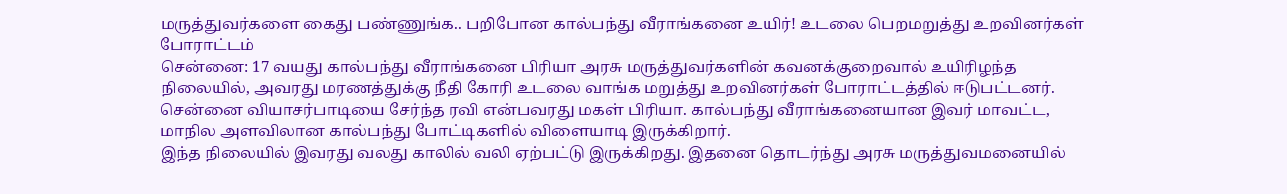மருத்துவர்களை கைது பண்ணுங்க.. பறிபோன கால்பந்து வீராங்கனை உயிர்! உடலை பெறமறுத்து உறவினர்கள் போராட்டம்
சென்னை: 17 வயது கால்பந்து வீராங்கனை பிரியா அரசு மருத்துவர்களின் கவனக்குறைவால் உயிரிழந்த நிலையில், அவரது மரணத்துக்கு நீதி கோரி உடலை வாங்க மறுத்து உறவினர்கள் போராட்டத்தில் ஈடுபட்டனர்.
சென்னை வியாசர்பாடியை சேர்ந்த ரவி என்பவரது மகள் பிரியா. கால்பந்து வீராங்கனையான இவர் மாவட்ட, மாநில அளவிலான கால்பந்து போட்டிகளில் விளையாடி இருக்கிறார்.
இந்த நிலையில் இவரது வலது காலில் வலி ஏற்பட்டு இருக்கிறது. இதனை தொடர்ந்து அரசு மருத்துவமனையில்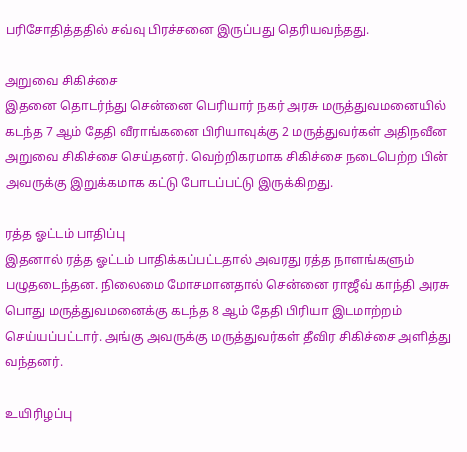பரிசோதித்ததில் சவ்வு பிரச்சனை இருப்பது தெரியவந்தது.

அறுவை சிகிச்சை
இதனை தொடர்ந்து சென்னை பெரியார் நகர் அரசு மருத்துவமனையில் கடந்த 7 ஆம் தேதி வீராங்கனை பிரியாவுக்கு 2 மருத்துவர்கள் அதிநவீன அறுவை சிகிச்சை செய்தனர். வெற்றிகரமாக சிகிச்சை நடைபெற்ற பின் அவருக்கு இறுக்கமாக கட்டு போடப்பட்டு இருக்கிறது.

ரத்த ஓட்டம் பாதிப்பு
இதனால் ரத்த ஓட்டம் பாதிக்கப்பட்டதால் அவரது ரத்த நாளங்களும் பழுதடைந்தன. நிலைமை மோசமானதால் சென்னை ராஜீவ் காந்தி அரசு பொது மருத்துவமனைக்கு கடந்த 8 ஆம் தேதி பிரியா இடமாற்றம் செய்யப்பட்டார். அங்கு அவருக்கு மருத்துவர்கள் தீவிர சிகிச்சை அளித்து வந்தனர்.

உயிரிழப்பு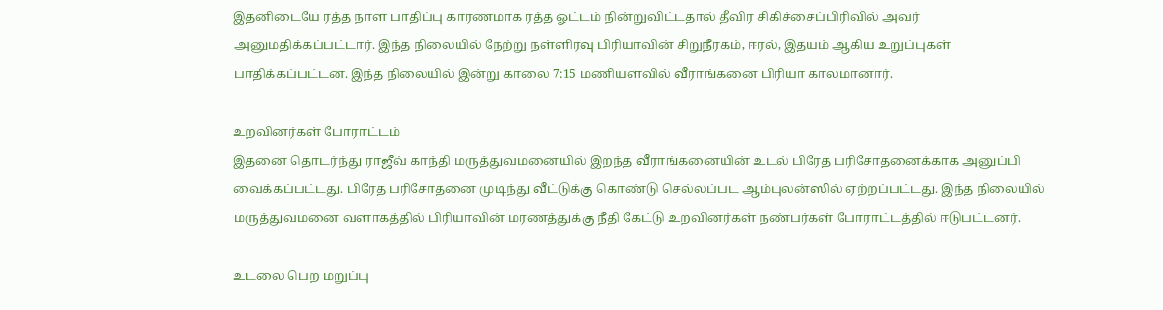இதனிடையே ரத்த நாள பாதிப்பு காரணமாக ரத்த ஓட்டம் நின்றுவிட்டதால் தீவிர சிகிச்சைப்பிரிவில் அவர் அனுமதிக்கப்பட்டார். இந்த நிலையில் நேற்று நள்ளிரவு பிரியாவின் சிறுநீரகம், ஈரல், இதயம் ஆகிய உறுப்புகள் பாதிக்கப்பட்டன. இந்த நிலையில் இன்று காலை 7:15 மணியளவில் வீராங்கனை பிரியா காலமானார்.

உறவினர்கள் போராட்டம்
இதனை தொடர்ந்து ராஜீவ் காந்தி மருத்துவமனையில் இறந்த வீராங்கனையின் உடல் பிரேத பரிசோதனைக்காக அனுப்பி வைக்கப்பட்டது. பிரேத பரிசோதனை முடிந்து வீட்டுக்கு கொண்டு செல்லப்பட ஆம்புலன்ஸில் ஏற்றப்பட்டது. இந்த நிலையில் மருத்துவமனை வளாகத்தில் பிரியாவின் மரணத்துக்கு நீதி கேட்டு உறவினர்கள் நண்பர்கள் போராட்டத்தில் ஈடுபட்டனர்.

உடலை பெற மறுப்பு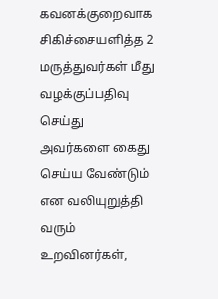கவனக்குறைவாக சிகிச்சையளித்த 2 மருத்துவர்கள் மீது வழக்குப்பதிவு செய்து அவர்களை கைது செய்ய வேண்டும் என வலியுறுத்தி வரும் உறவினர்கள்,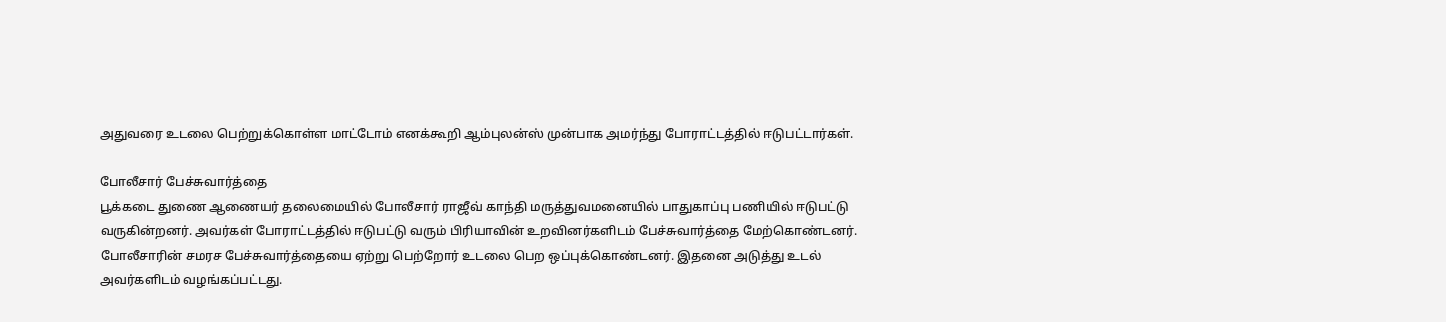அதுவரை உடலை பெற்றுக்கொள்ள மாட்டோம் எனக்கூறி ஆம்புலன்ஸ் முன்பாக அமர்ந்து போராட்டத்தில் ஈடுபட்டார்கள்.

போலீசார் பேச்சுவார்த்தை
பூக்கடை துணை ஆணையர் தலைமையில் போலீசார் ராஜீவ் காந்தி மருத்துவமனையில் பாதுகாப்பு பணியில் ஈடுபட்டு வருகின்றனர். அவர்கள் போராட்டத்தில் ஈடுபட்டு வரும் பிரியாவின் உறவினர்களிடம் பேச்சுவார்த்தை மேற்கொண்டனர். போலீசாரின் சமரச பேச்சுவார்த்தையை ஏற்று பெற்றோர் உடலை பெற ஒப்புக்கொண்டனர். இதனை அடுத்து உடல் அவர்களிடம் வழங்கப்பட்டது.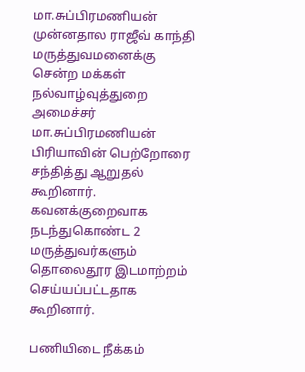மா.சுப்பிரமணியன்
முன்னதால ராஜீவ் காந்தி மருத்துவமனைக்கு சென்ற மக்கள் நல்வாழ்வுத்துறை அமைச்சர் மா.சுப்பிரமணியன் பிரியாவின் பெற்றோரை சந்தித்து ஆறுதல் கூறினார். கவனக்குறைவாக நடந்துகொண்ட 2 மருத்துவர்களும் தொலைதூர இடமாற்றம் செய்யப்பட்டதாக கூறினார்.

பணியிடை நீக்கம்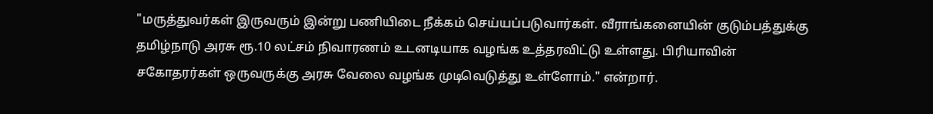"மருத்துவர்கள் இருவரும் இன்று பணியிடை நீக்கம் செய்யப்படுவார்கள். வீராங்கனையின் குடும்பத்துக்கு தமிழ்நாடு அரசு ரூ.10 லட்சம் நிவாரணம் உடனடியாக வழங்க உத்தரவிட்டு உள்ளது. பிரியாவின் சகோதரர்கள் ஒருவருக்கு அரசு வேலை வழங்க முடிவெடுத்து உள்ளோம்." என்றார்.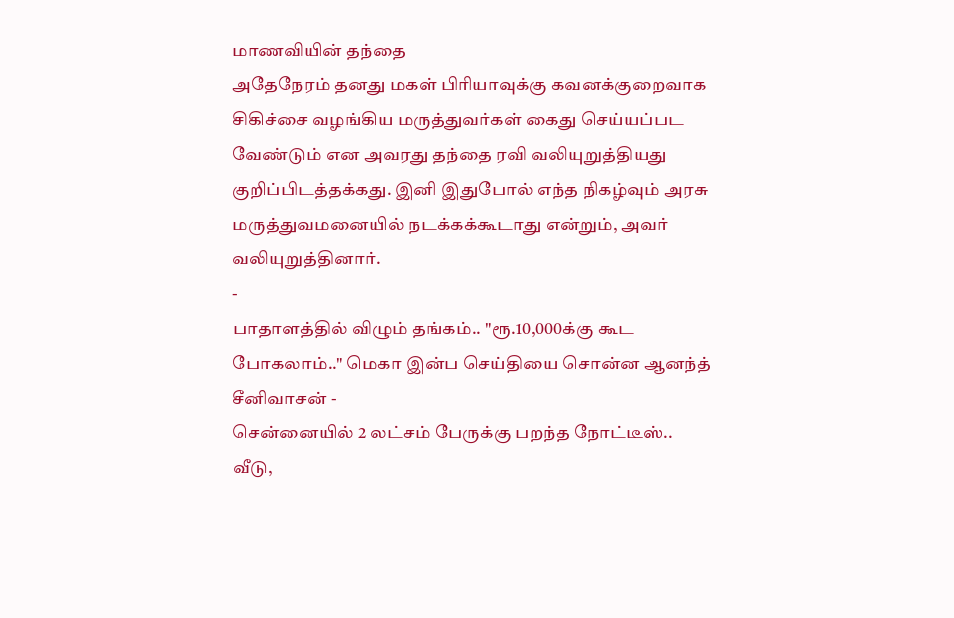மாணவியின் தந்தை
அதேநேரம் தனது மகள் பிரியாவுக்கு கவனக்குறைவாக சிகிச்சை வழங்கிய மருத்துவர்கள் கைது செய்யப்பட வேண்டும் என அவரது தந்தை ரவி வலியுறுத்தியது குறிப்பிடத்தக்கது. இனி இதுபோல் எந்த நிகழ்வும் அரசு மருத்துவமனையில் நடக்கக்கூடாது என்றும், அவர் வலியுறுத்தினார்.
-
பாதாளத்தில் விழும் தங்கம்.. "ரூ.10,000க்கு கூட போகலாம்.." மெகா இன்ப செய்தியை சொன்ன ஆனந்த் சீனிவாசன் -
சென்னையில் 2 லட்சம் பேருக்கு பறந்த நோட்டீஸ்.. வீடு,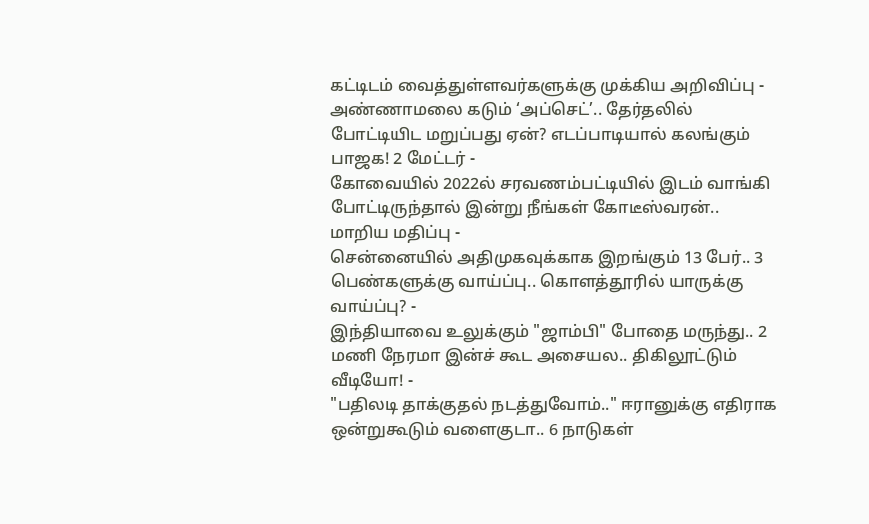கட்டிடம் வைத்துள்ளவர்களுக்கு முக்கிய அறிவிப்பு -
அண்ணாமலை கடும் ‘அப்செட்’.. தேர்தலில் போட்டியிட மறுப்பது ஏன்? எடப்பாடியால் கலங்கும் பாஜக! 2 மேட்டர் -
கோவையில் 2022ல் சரவணம்பட்டியில் இடம் வாங்கி போட்டிருந்தால் இன்று நீங்கள் கோடீஸ்வரன்.. மாறிய மதிப்பு -
சென்னையில் அதிமுகவுக்காக இறங்கும் 13 பேர்.. 3 பெண்களுக்கு வாய்ப்பு.. கொளத்தூரில் யாருக்கு வாய்ப்பு? -
இந்தியாவை உலுக்கும் "ஜாம்பி" போதை மருந்து.. 2 மணி நேரமா இன்ச் கூட அசையல.. திகிலூட்டும் வீடியோ! -
"பதிலடி தாக்குதல் நடத்துவோம்.." ஈரானுக்கு எதிராக ஒன்றுகூடும் வளைகுடா.. 6 நாடுகள்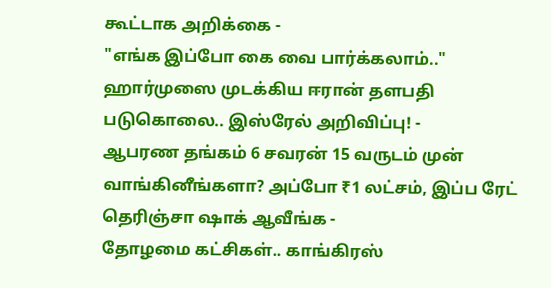கூட்டாக அறிக்கை -
"எங்க இப்போ கை வை பார்க்கலாம்.." ஹார்முஸை முடக்கிய ஈரான் தளபதி படுகொலை.. இஸ்ரேல் அறிவிப்பு! -
ஆபரண தங்கம் 6 சவரன் 15 வருடம் முன் வாங்கினீங்களா? அப்போ ₹1 லட்சம், இப்ப ரேட் தெரிஞ்சா ஷாக் ஆவீங்க -
தோழமை கட்சிகள்.. காங்கிரஸ்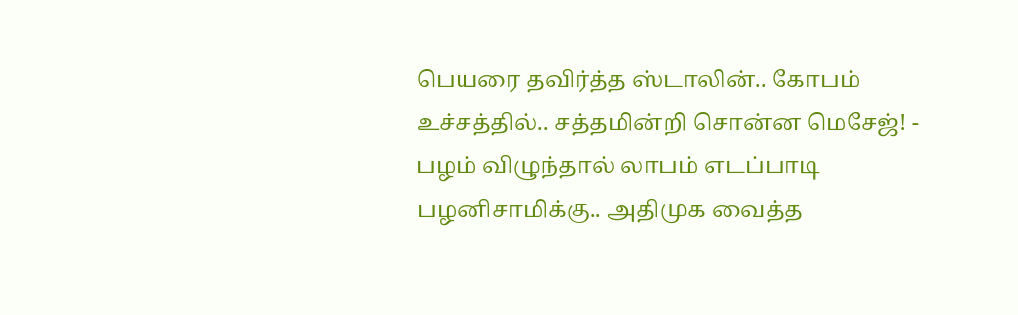பெயரை தவிர்த்த ஸ்டாலின்.. கோபம் உச்சத்தில்.. சத்தமின்றி சொன்ன மெசேஜ்! -
பழம் விழுந்தால் லாபம் எடப்பாடி பழனிசாமிக்கு.. அதிமுக வைத்த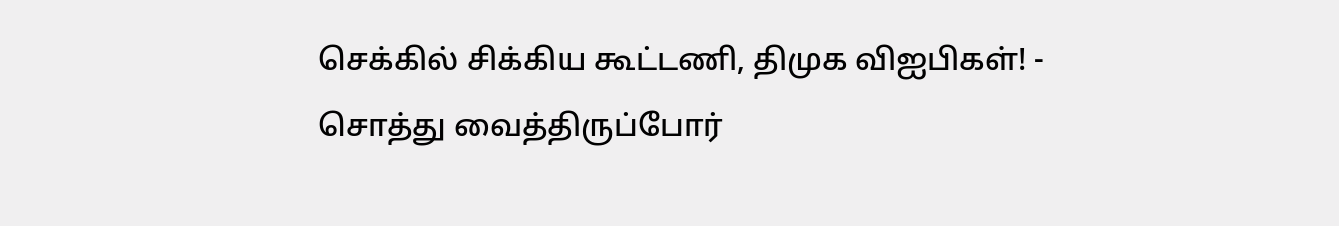செக்கில் சிக்கிய கூட்டணி, திமுக விஐபிகள்! -
சொத்து வைத்திருப்போர்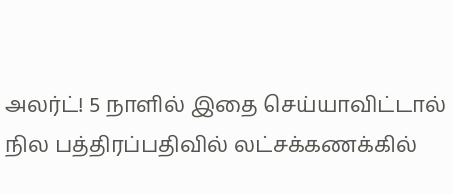அலர்ட்! 5 நாளில் இதை செய்யாவிட்டால் நில பத்திரப்பதிவில் லட்சக்கணக்கில்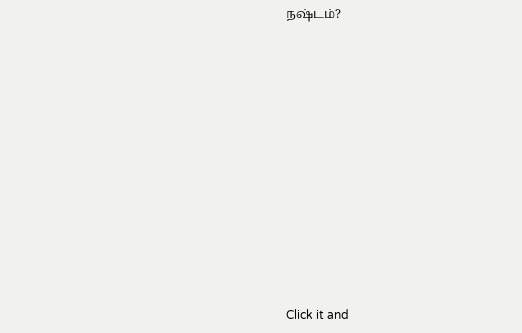நஷ்டம்?












Click it and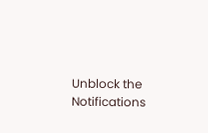Unblock the Notifications